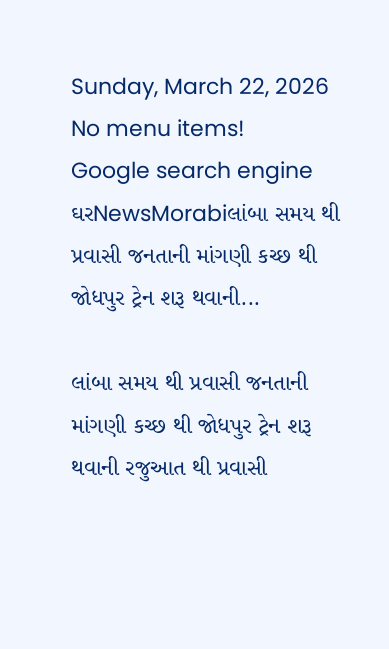Sunday, March 22, 2026
No menu items!
Google search engine
ઘરNewsMorabiલાંબા સમય થી પ્રવાસી જનતાની માંગણી કચ્છ થી જોધપુર ટ્રેન શરૂ થવાની...

લાંબા સમય થી પ્રવાસી જનતાની માંગણી કચ્છ થી જોધપુર ટ્રેન શરૂ થવાની રજુઆત થી પ્રવાસી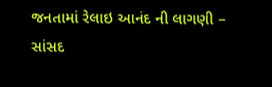જનતામાં રેલાઇ આનંદ ની લાગણી – સાંસદ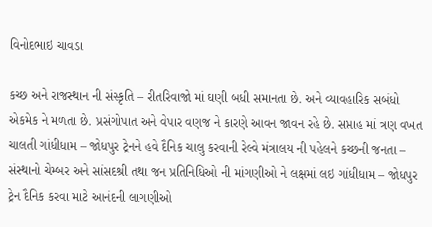વિનોદભાઇ ચાવડા

કચ્છ અને રાજસ્થાન ની સંસ્કૃતિ – રીતરિવાજો માં ઘણી બધી સમાનતા છે. અને વ્યાવહારિક સબંધો એકમેક ને મળતા છે. પ્રસંગોપાત અને વેપાર વણજ ને કારણે આવન જાવન રહે છે. સપ્તાહ માં ત્રણ વખત ચાલતી ગાંધીધામ – જોધપુર ટ્રેનને હવે દૈનિક ચાલુ કરવાની રેલ્વે મંત્રાલય ની પહેલને કચ્છની જનતા – સંસ્થાનો ચેમ્બર અને સાંસદશ્રી તથા જન પ્રતિનિધિઓ ની માંગણીઓ ને લક્ષમાં લઇ ગાંધીધામ – જોધપુર ટ્રેન દૈનિક કરવા માટે આનંદની લાગણીઓ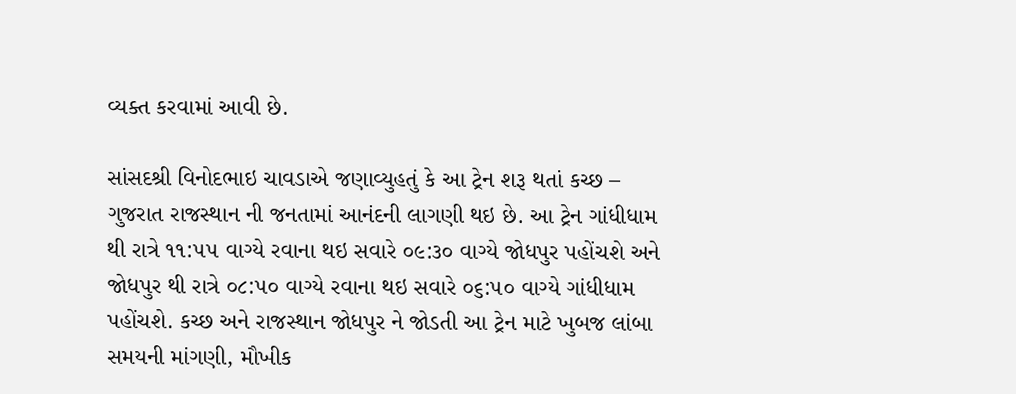વ્યક્ત કરવામાં આવી છે.

સાંસદશ્રી વિનોદભાઇ ચાવડાએ જણાવ્યુહતું કે આ ટ્રેન શરૂ થતાં કચ્છ – ગુજરાત રાજસ્થાન ની જનતામાં આનંદની લાગણી થઇ છે. આ ટ્રેન ગાંધીધામ થી રાત્રે ૧૧:૫૫ વાગ્યે રવાના થઇ સવારે ૦૯:૩૦ વાગ્યે જોધપુર પહોંચશે અને જોધપુર થી રાત્રે ૦૮:૫૦ વાગ્યે રવાના થઇ સવારે ૦૬:૫૦ વાગ્યે ગાંધીધામ પહોંચશે. કચ્છ અને રાજસ્થાન જોધપુર ને જોડતી આ ટ્રેન માટે ખુબજ લાંબા સમયની માંગણી, મૌખીક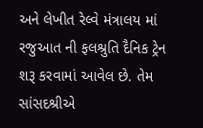અને લેખીત રેલ્વે મંત્રાલય માં રજુઆત ની ફલશ્રુતિ દૈનિક ટ્રેન શરૂ કરવામાં આવેલ છે. તેમ સાંસદશ્રીએ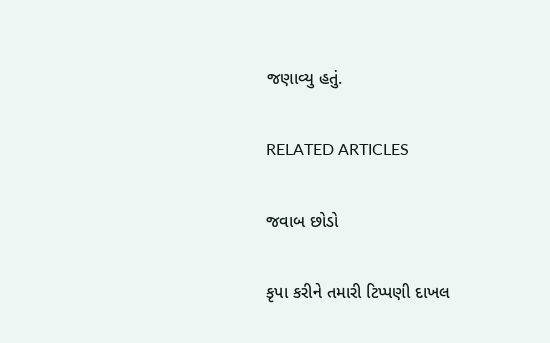જણાવ્યુ હતું.

RELATED ARTICLES

જવાબ છોડો

કૃપા કરીને તમારી ટિપ્પણી દાખલ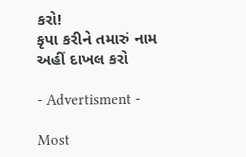કરો!
કૃપા કરીને તમારું નામ અહીં દાખલ કરો

- Advertisment -

Most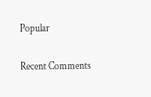Popular

Recent Comments